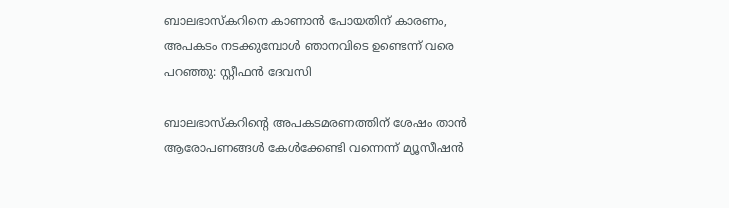ബാലഭാസ്കറിനെ കാണാൻ പോയതിന് കാരണം, അപകടം നടക്കുമ്പോൾ ഞാനവിടെ ഉണ്ടെന്ന് വരെ പറഞ്ഞു: സ്റ്റീഫൻ ദേവസി

ബാലഭാസ്കറിന്റെ അപകടമരണത്തിന് ശേഷം താൻ ആരോപണങ്ങൾ കേൾക്കേണ്ടി വന്നെന്ന് മ്യൂസീഷൻ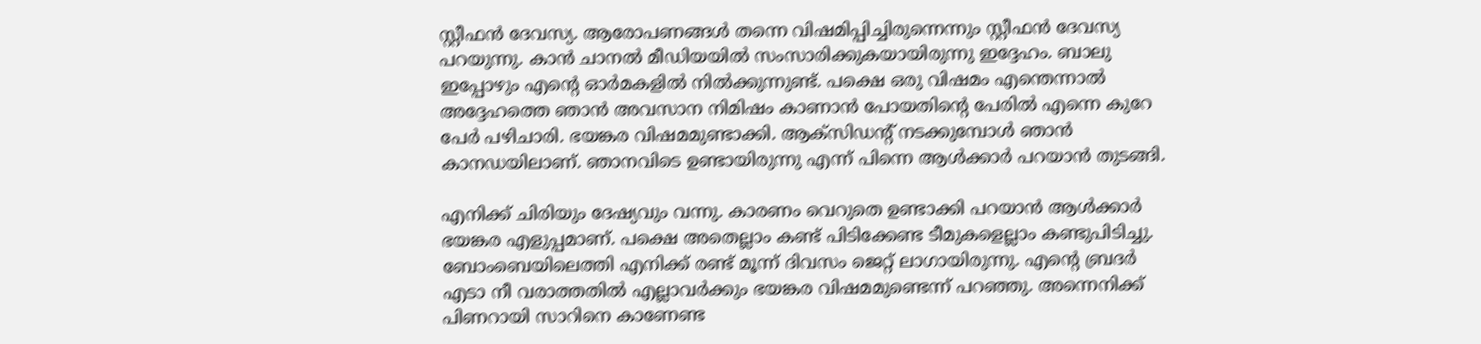സ്റ്റീഫൻ ദേവസ്യ. ആരോപണങ്ങൾ തന്നെ വിഷമിപ്പിച്ചിരുന്നെന്നും സ്റ്റീഫൻ ദേവസ്യ പറയുന്നു. കാൻ ചാനൽ മീഡിയയിൽ സംസാരിക്കുകയായിരുന്നു ഇദ്ദേഹം. ബാലു ഇപ്പോഴും എന്റെ ഓർമകളിൽ നിൽക്കുന്നുണ്ട്. പക്ഷെ ഒരു വിഷമം എന്തെന്നാൽ അദ്ദേഹത്തെ ഞാൻ അവസാന നിമിഷം കാണാൻ പോയതിന്റെ പേരിൽ എന്നെ കുറേ പേർ പഴിചാരി. ഭയങ്കര വിഷമമുണ്ടാക്കി. ആക്സിഡന്റ് ന‌ടക്കുമ്പോൾ ഞാൻ കാനഡ‍യിലാണ്. ഞാനവി‌ടെ ഉണ്ടായിരുന്നു എന്ന് പിന്നെ ആൾക്കാർ പറയാൻ തുടങ്ങി.

എനിക്ക് ചിരിയും ദേഷ്യവും വന്നു. കാരണം വെറുതെ ഉണ്ടാക്കി പറയാൻ ആൾക്കാർ ഭയങ്കര എളുപ്പമാണ്. പക്ഷെ അതെല്ലാം കണ്ട് പിടിക്കേണ്ട ടീമുകളെല്ലാം കണ്ടുപിടിച്ചു. ബോംബെയിലെത്തി എനിക്ക് രണ്ട് മൂന്ന് ദിവസം ജെറ്റ് ലാഗായിരുന്നു. എന്റെ ബ്രദർ എടാ നീ വരാത്തതിൽ എല്ലാവർക്കും ഭയങ്കര വിഷമമുണ്ടെന്ന് പറഞ്ഞു. അന്നെനിക്ക് പിണറായി സാറിനെ കാണേണ്ട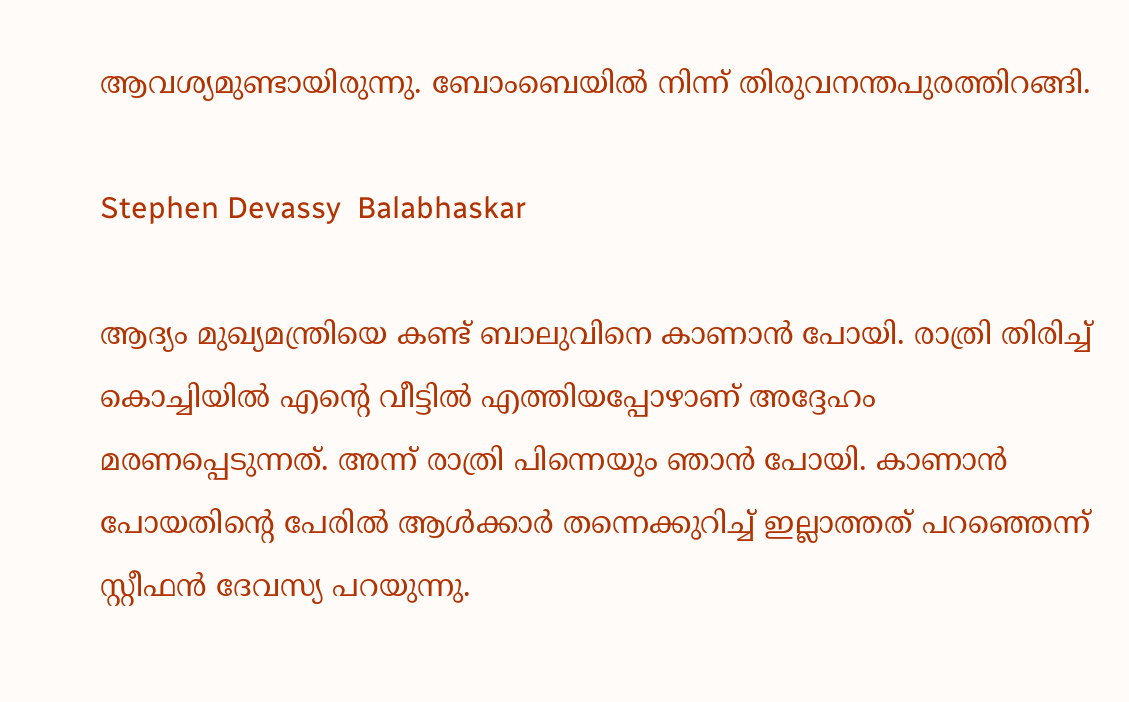ആവശ്യമുണ്ടായിരുന്നു. ബോംബെയിൽ നിന്ന് തിരുവനന്തപുരത്തിറങ്ങി.

Stephen Devassy  Balabhaskar

ആദ്യം മുഖ്യമന്ത്രിയെ കണ്ട് ബാലുവിനെ കാണാൻ പോയി. രാത്രി തിരിച്ച് കൊച്ചിയിൽ എന്റെ വീട്ടിൽ എത്തിയപ്പോഴാണ് അദ്ദേഹം മരണപ്പെടുന്നത്. അന്ന് രാത്രി പിന്നെയും ഞാൻ പോയി. കാണാൻ പോയതിന്റെ പേരിൽ ആൾക്കാർ തന്നെക്കുറിച്ച് ഇല്ലാത്തത് പറഞ്ഞെന്ന് സ്റ്റീഫൻ ദേവസ്യ പറയുന്നു.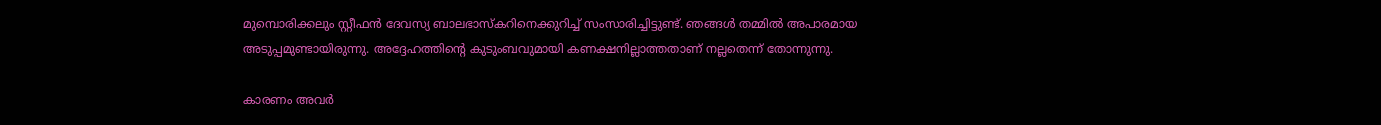മുമ്പൊരിക്കലും സ്റ്റീഫൻ ദേവസ്യ ബാലഭാസ്കറിനെക്കുറിച്ച് സംസാരിച്ചിട്ടുണ്ട്. ഞങ്ങൾ തമ്മിൽ അപാരമായ അടുപ്പമുണ്ടായിരുന്നു. അദ്ദേഹത്തിന്റെ കുടുംബവുമായി കണക്ഷനില്ലാത്തതാണ് നല്ലതെന്ന് തോന്നുന്നു.

കാരണം അവർ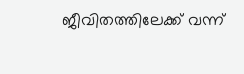ജീവിതത്തിലേക്ക് വന്ന്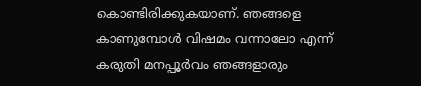കൊണ്ടിരിക്കുകയാണ്. ഞങ്ങളെ കാണുമ്പോൾ വിഷമം വന്നാലോ എന്ന് കരുതി മനപ്പൂർവം ഞങ്ങളാരും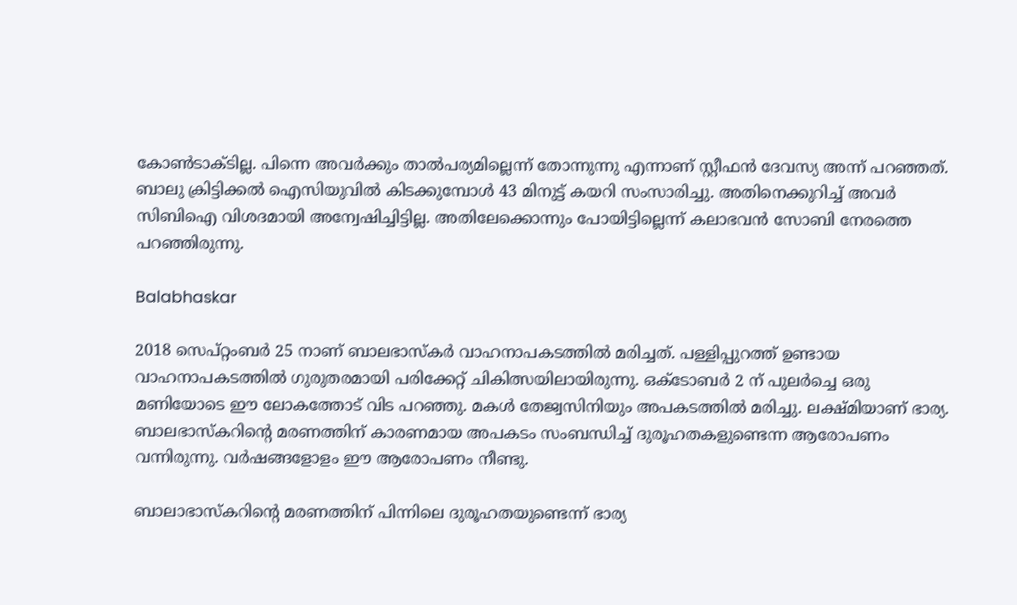കോൺടാക്ടില്ല. പിന്നെ അവർക്കും താൽപര്യമില്ലെന്ന് തോന്നുന്നു എന്നാണ് സ്റ്റീഫൻ ദേവസ്യ അന്ന് പറഞ്ഞത്. ബാലു ക്രിട്ടിക്കൽ ഐസിയുവിൽ കിടക്കുമ്പോൾ 43 മിനുട്ട് കയറി സംസാരിച്ചു. അതിനെക്കുറിച്ച് അവർ സിബിഐ വിശദമായി അന്വേഷിച്ചിട്ടില്ല. അതിലേക്കൊന്നും പോയിട്ടില്ലെന്ന് കലാഭവൻ സോബി നേരത്തെ പറഞ്ഞിരുന്നു.

Balabhaskar

2018 സെപ്റ്റംബർ 25 നാണ് ബാലഭാസ്കർ വാഹനാപകടത്തിൽ മരിച്ചത്. പള്ളിപ്പുറത്ത് ഉണ്ടായ വാഹനാപകടത്തിൽ ഗുരുതരമായി പരിക്കേറ്റ് ചികിത്സയിലായിരുന്നു. ഒക്ടോബർ 2 ന് പുലർച്ചെ ഒരു മണിയോടെ ഈ ലോകത്തോട് വിട പറഞ്ഞു. മകൾ തേജ്വസിനിയും അപകടത്തിൽ മരിച്ചു. ലക്ഷ്മിയാണ് ഭാര്യ. ബാലഭാസ്കറിന്റെ മരണത്തിന് കാരണമായ അപകടം സംബന്ധിച്ച് ദുരൂഹതകളുണ്ടെന്ന ആരോപണം വന്നിരുന്നു. വർഷങ്ങളോളം ഈ ആരോപണം നീണ്ടു.

ബാലാഭാസ്കറിന്റെ മരണത്തിന് പിന്നിലെ ദുരൂഹതയുണ്ടെന്ന് ഭാര്യ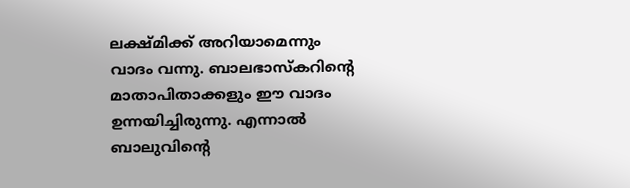ലക്ഷ്മിക്ക് അറിയാമെന്നും വാദം വന്നു. ബാലഭാസ്കറിന്റെ മാതാപിതാക്കളും ഈ വാദം ഉന്നയിച്ചിരുന്നു. എന്നാൽ ബാലുവിന്റെ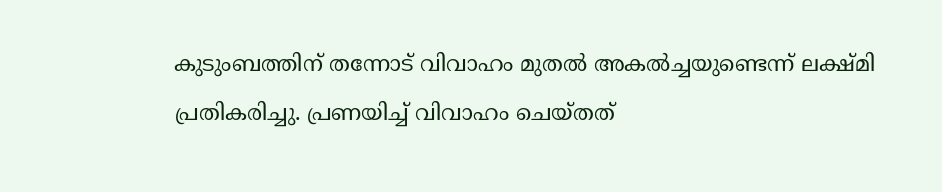കുടുംബത്തിന് തന്നോട് വിവാഹം മുതൽ അകൽച്ചയുണ്ടെന്ന് ലക്ഷ്മി പ്രതികരിച്ചു. പ്രണയിച്ച് വിവാഹം ചെയ്തത്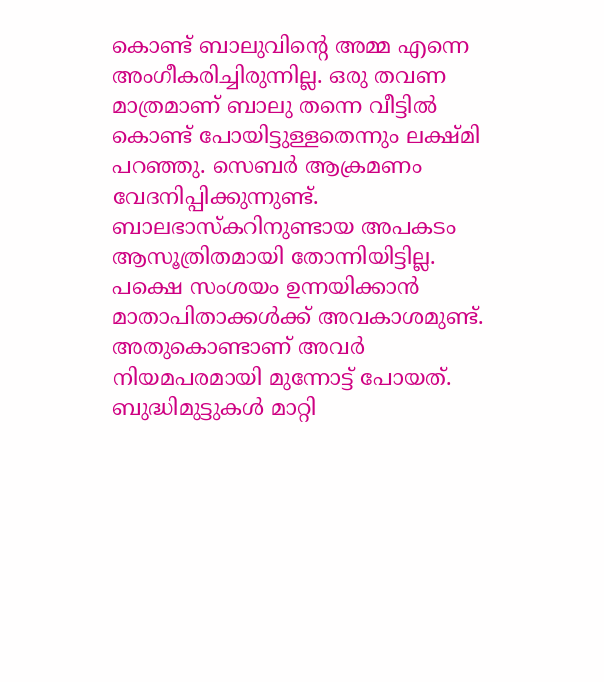കൊണ്ട് ബാലുവിന്റെ അമ്മ എന്നെ അംഗീകരിച്ചിരുന്നില്ല. ഒരു തവണ മാത്രമാണ് ബാലു തന്നെ വീട്ടിൽ കൊണ്ട് പോയിട്ടുള്ളതെന്നും ലക്ഷ്മി പറഞ്ഞു. സെബർ ആക്രമണം വേദനിപ്പിക്കുന്നുണ്ട്. ബാലഭാസ്കറിനുണ്ടായ അപകടം ആസൂത്രിതമായി തോന്നിയിട്ടില്ല. പക്ഷെ സംശയം ഉന്നയിക്കാൻ മാതാപിതാക്കൾക്ക് അവകാശമുണ്ട്. അതുകൊണ്ടാണ് അവർ നിയമപരമായി മുന്നോട്ട് പോയത്. ബുദ്ധിമുട്ടുകൾ മാറ്റി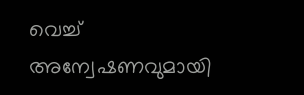വെച്ച് അന്വേഷണവുമായി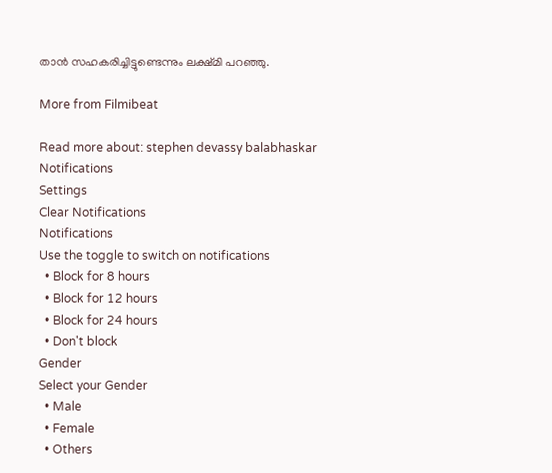താൻ സഹകരിച്ചിട്ടുണ്ടെന്നും ലക്ഷ്മി പറഞ്ഞു.

More from Filmibeat

Read more about: stephen devassy balabhaskar
Notifications
Settings
Clear Notifications
Notifications
Use the toggle to switch on notifications
  • Block for 8 hours
  • Block for 12 hours
  • Block for 24 hours
  • Don't block
Gender
Select your Gender
  • Male
  • Female
  • Others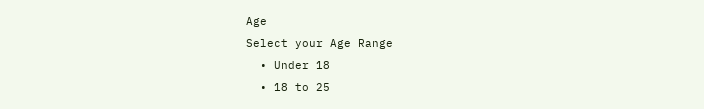Age
Select your Age Range
  • Under 18
  • 18 to 25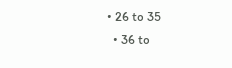• 26 to 35
  • 36 to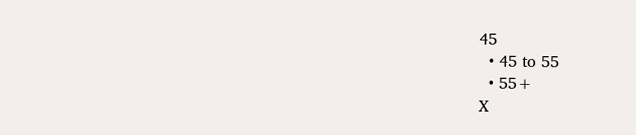45
  • 45 to 55
  • 55+
X